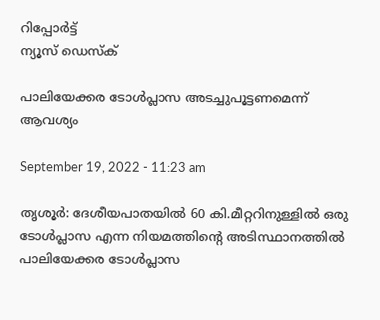റിപ്പോര്‍ട്ട്
ന്യൂസ് ഡെസ്ക്

പാലിയേക്കര ടോള്‍പ്ലാസ അടച്ചുപൂട്ടണമെന്ന് ആവശ്യം

September 19, 2022 - 11:23 am

തൃശൂര്‍: ദേശീയപാതയില്‍ 60 കി.മീറ്ററിനുള്ളില്‍ ഒരു ടോള്‍പ്ലാസ എന്ന നിയമത്തിന്റെ അടിസ്ഥാനത്തില്‍ പാലിയേക്കര ടോള്‍പ്ലാസ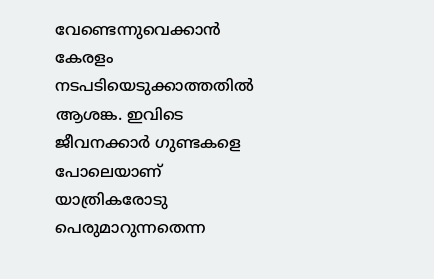വേണ്ടെന്നുവെക്കാന്‍ കേരളം നടപടിയെടുക്കാത്തതില്‍ ആശങ്ക. ഇവിടെ ജീവനക്കാര്‍ ഗുണ്ടകളെ പോലെയാണ് യാത്രികരോടു പെരുമാറുന്നതെന്ന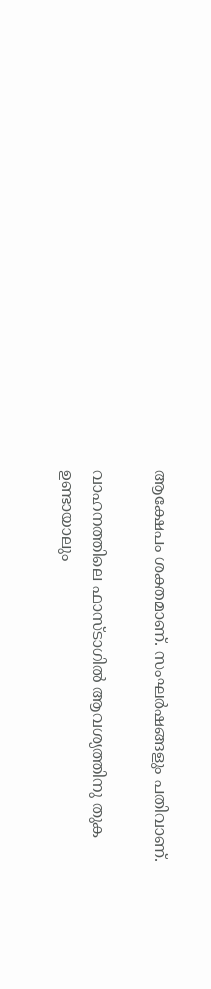ആക്ഷേപം ശക്തമാണ്. സംഘര്‍ഷങ്ങളും പതിവാണ്.

വാഹനത്തിലെ ഫാസ്ടാഗില്‍ ആവശ്യത്തിനു തുക ഉണ്ടായാലും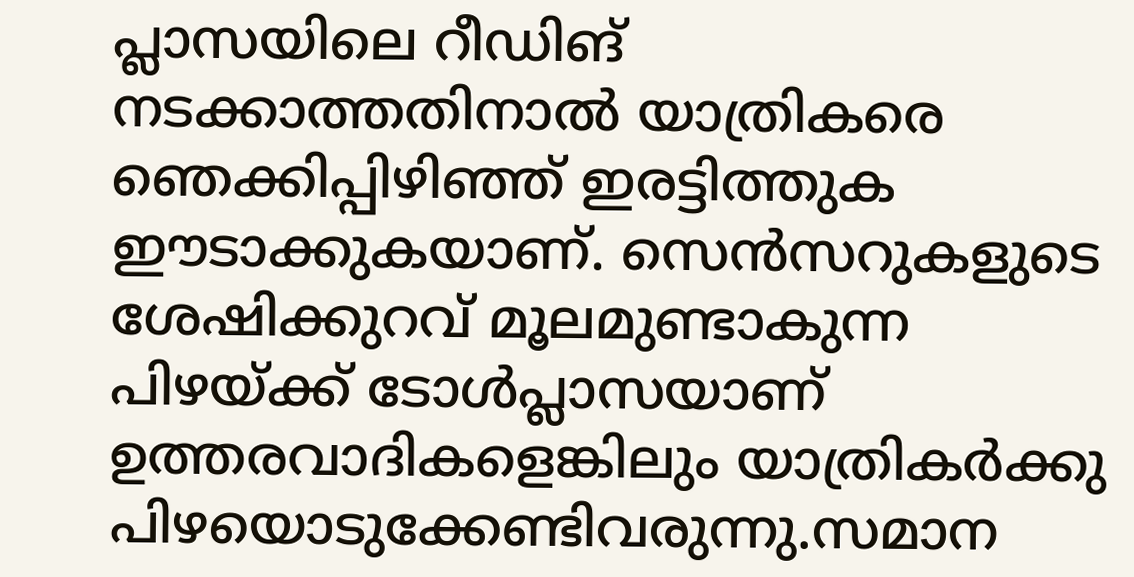പ്ലാസയിലെ റീഡിങ് നടക്കാത്തതിനാല്‍ യാത്രികരെ ഞെക്കിപ്പിഴിഞ്ഞ് ഇരട്ടിത്തുക ഈടാക്കുകയാണ്. സെന്‍സറുകളുടെ ശേഷിക്കുറവ് മൂലമുണ്ടാകുന്ന പിഴയ്ക്ക് ടോള്‍പ്ലാസയാണ് ഉത്തരവാദികളെങ്കിലും യാത്രികര്‍ക്കു പിഴയൊടുക്കേണ്ടിവരുന്നു.സമാന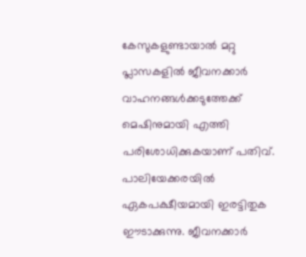കേസുകളുണ്ടായാല്‍ മറ്റു പ്ലാസകളില്‍ ജീവനക്കാര്‍ വാഹനങ്ങള്‍ക്കടുത്തേക്ക് മെഷിനുമായി എത്തി പരിശോധിക്കുകയാണ് പതിവ്. പാലിയേക്കരയില്‍ ഏകപക്ഷീയമായി ഇരട്ടിതുക ഈടാക്കുന്നു. ജീവനക്കാര്‍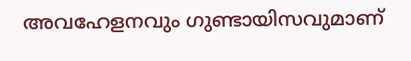അവഹേളനവും ഗുണ്ടായിസവുമാണ്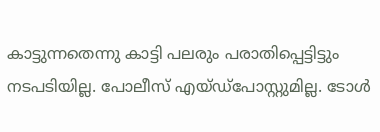കാട്ടുന്നതെന്നു കാട്ടി പലരും പരാതിപ്പെട്ടിട്ടും നടപടിയില്ല. പോലീസ് എയ്ഡ്‌പോസ്റ്റുമില്ല. ടോള്‍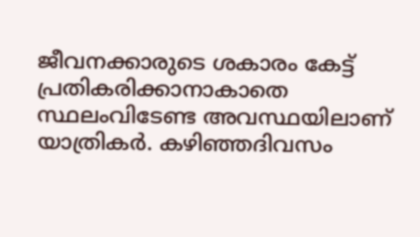ജീവനക്കാരുടെ ശകാരം കേട്ട് പ്രതികരിക്കാനാകാതെ സ്ഥലംവിടേണ്ട അവസ്ഥയിലാണ് യാത്രികര്‍. കഴിഞ്ഞദിവസം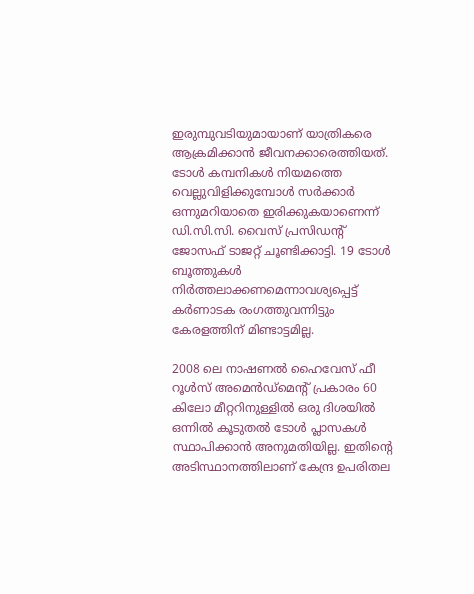ഇരുമ്പുവടിയുമായാണ് യാത്രികരെ ആക്രമിക്കാന്‍ ജീവനക്കാരെത്തിയത്.
ടോള്‍ കമ്പനികള്‍ നിയമത്തെ വെല്ലുവിളിക്കുമ്പോള്‍ സര്‍ക്കാര്‍ ഒന്നുമറിയാതെ ഇരിക്കുകയാണെന്ന് ഡി.സി.സി. വൈസ് പ്രസിഡന്റ് ജോസഫ് ടാജറ്റ് ചൂണ്ടിക്കാട്ടി. 19 ടോള്‍ ബൂത്തുകള്‍ നിര്‍ത്തലാക്കണമെന്നാവശ്യപ്പെട്ട് കര്‍ണാടക രംഗത്തുവന്നിട്ടും കേരളത്തിന് മിണ്ടാട്ടമില്ല.

2008 ലെ നാഷണല്‍ ഹൈവേസ് ഫീ റൂള്‍സ് അമെന്‍ഡ്‌മെന്റ് പ്രകാരം 60 കിലോ മീറ്ററിനുള്ളില്‍ ഒരു ദിശയില്‍ ഒന്നില്‍ കൂടുതല്‍ ടോള്‍ പ്ലാസകള്‍ സ്ഥാപിക്കാന്‍ അനുമതിയില്ല. ഇതിന്റെ അടിസ്ഥാനത്തിലാണ് കേന്ദ്ര ഉപരിതല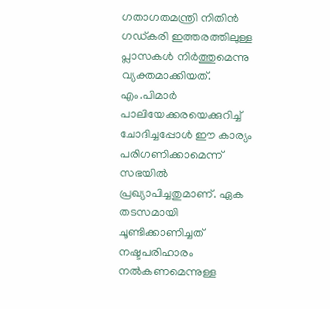ഗതാഗതമന്ത്രി നിതിന്‍ ഗഡ്കരി ഇത്തരത്തിലുള്ള പ്ലാസകള്‍ നിര്‍ത്തുമെന്നു വ്യക്തമാക്കിയത്. എം.പിമാര്‍ പാലിയേക്കരയെക്കുറിച്ച് ചോദിച്ചപ്പോള്‍ ഈ കാര്യം പരിഗണിക്കാമെന്ന് സഭയില്‍ പ്രഖ്യാപിച്ചതുമാണ്. ഏക തടസമായി ചൂണ്ടിക്കാണിച്ചത് നഷ്ടപരിഹാരം നല്‍കണമെന്നുള്ള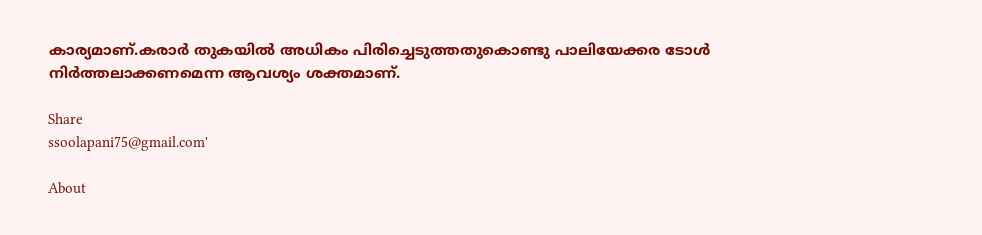കാര്യമാണ്.കരാര്‍ തുകയില്‍ അധികം പിരിച്ചെടുത്തതുകൊണ്ടു പാലിയേക്കര ടോള്‍ നിര്‍ത്തലാക്കണമെന്ന ആവശ്യം ശക്തമാണ്.

Share
ssoolapani75@gmail.com'

About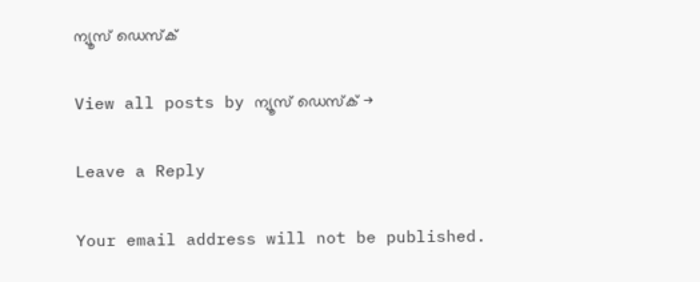ന്യൂസ് ഡെസ്ക്

View all posts by ന്യൂസ് ഡെസ്ക് →

Leave a Reply

Your email address will not be published.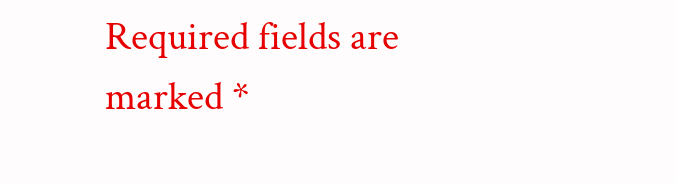Required fields are marked *